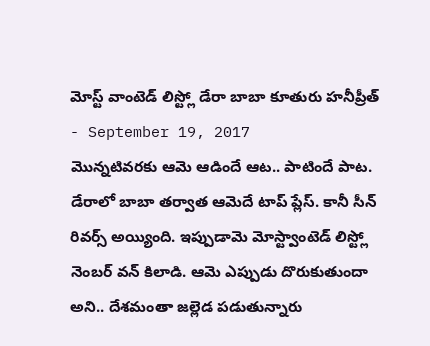మోస్ట్ వాంటెడ్ లిస్ట్లో డేరా బాబా కూతురు హనీప్రీత్
- September 19, 2017
మొన్నటివరకు ఆమె ఆడిందే ఆట.. పాటిందే పాట. డేరాలో బాబా తర్వాత ఆమెదే టాప్ ప్లేస్. కానీ సీన్ రివర్స్ అయ్యింది. ఇప్పుడామె మోస్ట్వాంటెడ్ లిస్ట్లో నెంబర్ వన్ కిలాడి. ఆమె ఎప్పుడు దొరుకుతుందా అని.. దేశమంతా జల్లెడ పడుతున్నారు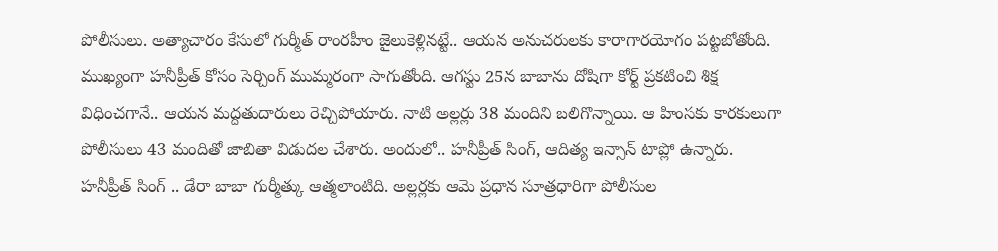పోలీసులు. అత్యాచారం కేసులో గుర్మీత్ రాంరహీం జైలుకెళ్లినట్టే.. ఆయన అనుచరులకు కారాగారయోగం పట్టబోతోంది. ముఖ్యంగా హనీప్రీత్ కోసం సెర్చింగ్ ముమ్మరంగా సాగుతోంది. ఆగస్టు 25న బాబాను దోషిగా కోర్ట్ ప్రకటించి శిక్ష విధించగానే.. ఆయన మద్దతుదారులు రెచ్చిపోయారు. నాటి అల్లర్లు 38 మందిని బలిగొన్నాయి. ఆ హింసకు కారకులుగా పోలీసులు 43 మందితో జాబితా విడుదల చేశారు. అందులో.. హనీప్రీత్ సింగ్, ఆదిత్య ఇన్సాన్ టాప్లో ఉన్నారు.
హనీప్రీత్ సింగ్ .. డేరా బాబా గుర్మీత్కు ఆత్మలాంటిది. అల్లర్లకు ఆమె ప్రధాన సూత్రధారిగా పోలీసుల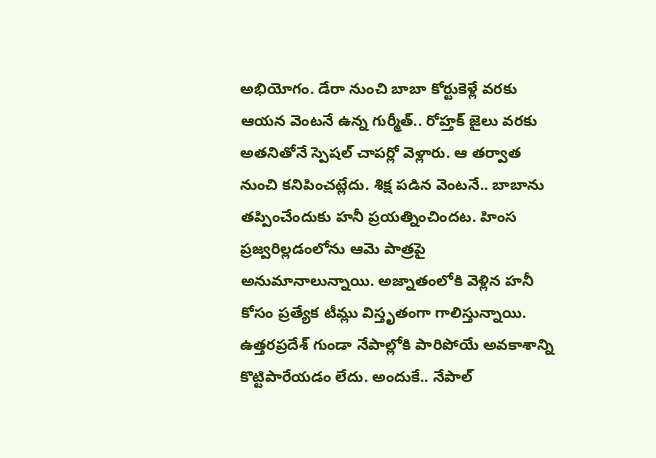అభియోగం. డేరా నుంచి బాబా కోర్టుకెళ్లే వరకు ఆయన వెంటనే ఉన్న గుర్మీత్.. రోహ్తక్ జైలు వరకు అతనితోనే స్పెషల్ చాపర్లో వెళ్లారు. ఆ తర్వాత నుంచి కనిపించట్లేదు. శిక్ష పడిన వెంటనే.. బాబాను తప్పించేందుకు హనీ ప్రయత్నించిందట. హింస ప్రజ్వరిల్లడంలోను ఆమె పాత్రపై అనుమానాలున్నాయి. అజ్నాతంలోకి వెళ్లిన హనీ కోసం ప్రత్యేక టీమ్లు విస్తృతంగా గాలిస్తున్నాయి. ఉత్తరప్రదేశ్ గుండా నేపాల్లోకి పారిపోయే అవకాశాన్ని కొట్టిపారేయడం లేదు. అందుకే.. నేపాల్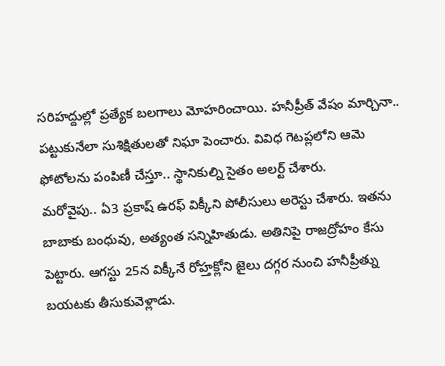సరిహద్దుల్లో ప్రత్యేక బలగాలు మోహరించాయి. హనీప్రీత్ వేషం మార్చినా.. పట్టుకునేలా సుశిక్షితులతో నిఘా పెంచారు. వివిధ గెటప్లలోని ఆమె ఫోటోలను పంపిణీ చేస్తూ.. స్థానికుల్ని సైతం అలర్ట్ చేశారు.
మరోవైపు.. ఏ3 ప్రకాష్ ఉరఫ్ విక్కీని పోలీసులు అరెస్టు చేశారు. ఇతను బాబాకు బంధువు, అత్యంత సన్నిహితుడు. అతినిపై రాజద్రోహం కేసు పెట్టారు. ఆగస్టు 25న విక్కీనే రోహ్తక్లోని జైలు దగ్గర నుంచి హనీప్రీత్ను బయటకు తీసుకువెళ్లాడు.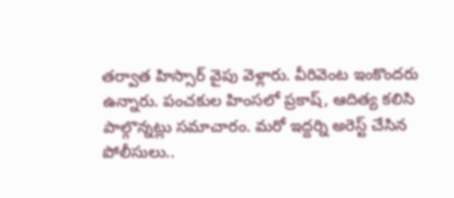తర్వాత హిస్సార్ వైపు వెళ్లారు. వీరివెంట ఇంకొందరు ఉన్నారు. పంచకుల హింసలో ప్రకాష్, ఆదిత్య కలిసి పాల్గొన్నట్లు సమాచారం. మరో ఇద్దర్ని అరెస్ట్ చేసిన పోలీసులు..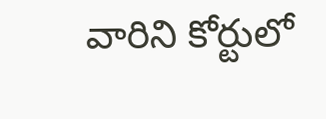వారిని కోర్టులో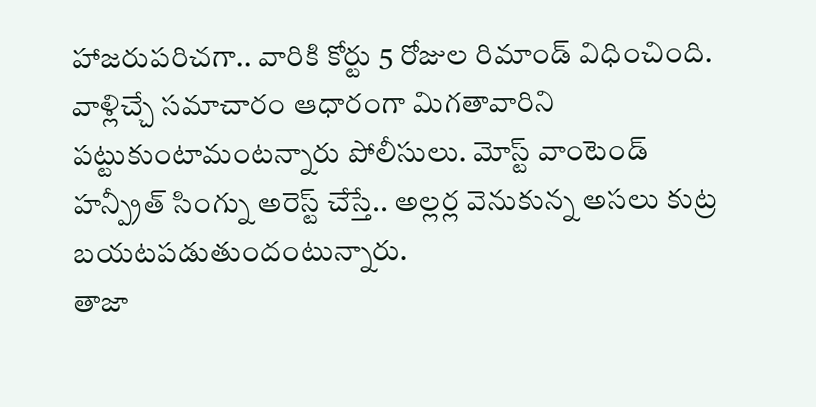హాజరుపరిచగా.. వారికి కోర్టు 5 రోజుల రిమాండ్ విధించింది. వాళ్లిచ్చే సమాచారం ఆధారంగా మిగతావారిని పట్టుకుంటామంటన్నారు పోలీసులు. మోస్ట్ వాంటెండ్ హన్ప్రీత్ సింగ్ను అరెస్ట్ చేస్తే.. అల్లర్ల వెనుకున్న అసలు కుట్ర బయటపడుతుందంటున్నారు.
తాజా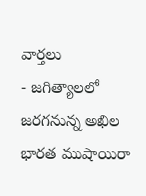వార్తలు
- జగిత్యాలలో జరగనున్న అఖిల భారత ముషాయిరా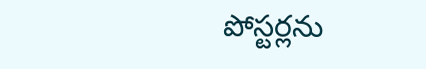పోస్టర్లను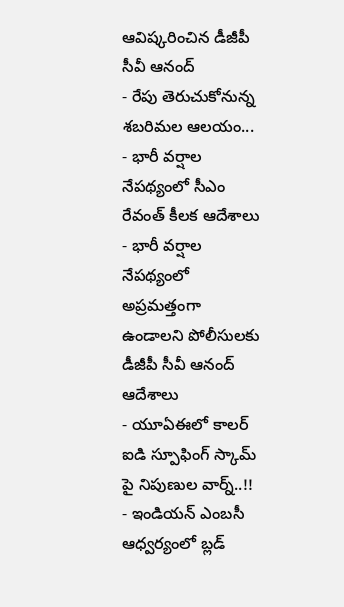ఆవిష్కరించిన డీజీపీ సీవీ ఆనంద్
- రేపు తెరుచుకోనున్న శబరిమల ఆలయం...
- భారీ వర్షాల నేపథ్యంలో సీఎం రేవంత్ కీలక ఆదేశాలు
- భారీ వర్షాల నేపథ్యంలో అప్రమత్తంగా ఉండాలని పోలీసులకు డీజీపీ సీవీ ఆనంద్ ఆదేశాలు
- యూఏఈలో కాలర్ ఐడి స్పూఫింగ్ స్కామ్ పై నిపుణుల వార్న్..!!
- ఇండియన్ ఎంబసీ ఆధ్వర్యంలో బ్లడ్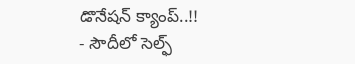డొనేషన్ క్యాంప్..!!
- సౌదీలో సెల్ఫ్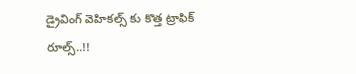డ్రైవింగ్ వెహికల్స్ కు కొత్త ట్రాఫిక్ రూల్స్..!!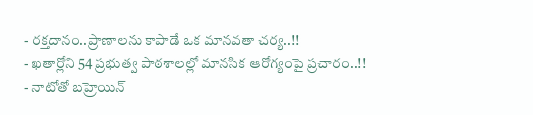- రక్తదానం..ప్రాణాలను కాపాడే ఒక మానవతా చర్య..!!
- ఖతార్లోని 54 ప్రభుత్వ పాఠశాలల్లో మానసిక ఆరోగ్యంపై ప్రచారం..!!
- నాటోతో బహ్రెయిన్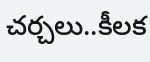చర్చలు..కీలక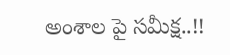అంశాల పై సమీక్ష..!!